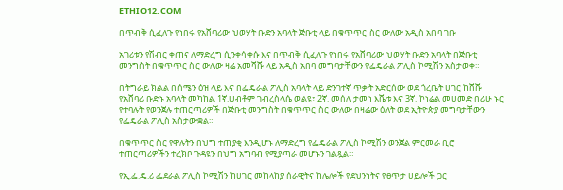ETHIO12.COM

በጥብቅ ሲፈለጉ የነበሩ የአሸባሪው ህወሃት ቡድን አባላት ጅቡቲ ላይ በቁጥጥር ስር ውለው አዲስ አበባ ገቡ

አገሪቱን የሽብር ቀጠና ለማድረግ ሲንቀሳቀሱ እና በጥብቅ ሲፈለጉ የነበሩ የአሸባሪው ህወሃት ቡድን አባላት በጅቡቲ መንግስት በቁጥጥር ስር ውለው ዛሬ አመሻሹ ላይ አዲስ አበባ መግባታቸውን የፌዴራል ፖሊስ ኮሚሽን አስታወቀ።

በትግራይ ክልል በሰሜን ዕዝ ላይ እና በፌዴራል ፖሊስ አባላት ላይ ድንገተኛ ጥቃት አድርሰው ወደ ጎረቤት ሀገር ከሸሹ የአሸባሪ ቡድኑ አባላት መካከል 1ኛ.ሀብቶም ገብረስላሴ ወልዩ፣ 2ኛ. መሰለ ታመነ እሼቱ እና 3ኛ. ኮነሬል መሀመድ በሪሁ ኑር የተባሉት የወንጀሉ ተጠርጣሪዎች በጅቡቲ መንግስት በቁጥጥር ስር ውለው በዛሬው ዕለት ወደ ኢትዮጵያ መግባታቸውን የፌዴራል ፖሊስ አስታውቋል።

በቁጥጥር ስር የዋሉትን በህግ ተጠያቂ እንዲሆኑ ለማድረግ የፌዴራል ፖሊስ ኮሚሽን ወንጀል ምርመራ ቢሮ ተጠርጣሪዎችን ተረክቦ ጉዳዩን በህግ አግባብ የሚያጣራ መሆኑን ገልጿል።

የኢ.ፌ.ዴ.ሪ ፌደራል ፖሊስ ኮሚሽን ከሀገር መከላከያ ሰራዊትና ከሌሎች የደህንነትና የፀጥታ ሀይሎች ጋር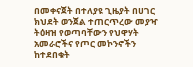በመቀናጀት በተለያዩ ጊዜያት በሀገር ክህደት ወንጀል ተጠርጥረው መያዣ ትዕዛዝ የወጣባቸውን የህዋሃት አመራሮችና የጦር መኮንኖችን ከተደበቁት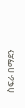ስፍራ በማደን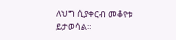ለህግ ሲያቀርብ መቆየቱ ይታወሳል።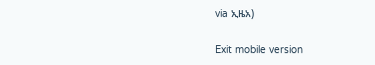via ኢዜአ)

Exit mobile version